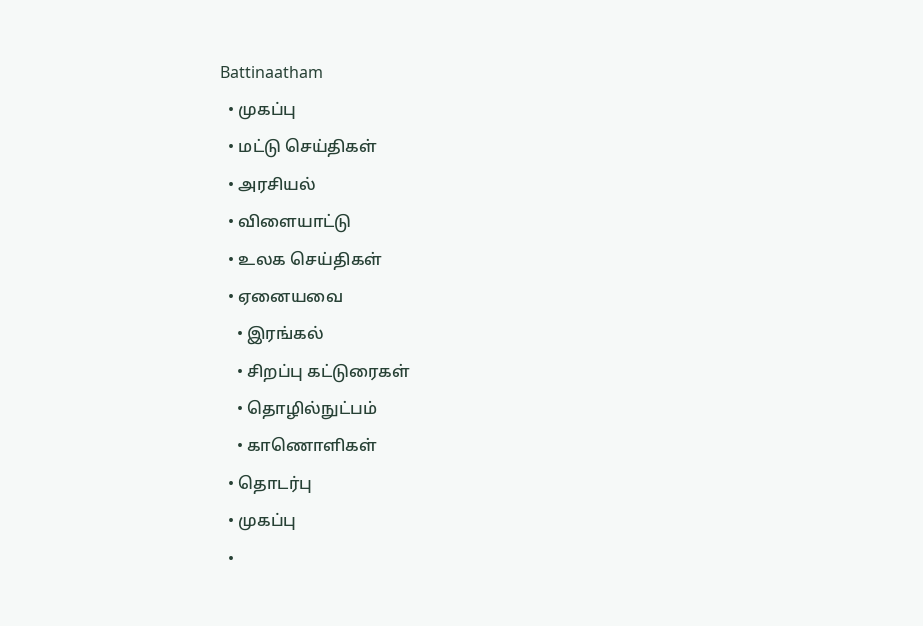Battinaatham
  • முகப்பு
  • மட்டு செய்திகள்
  • அரசியல்
  • விளையாட்டு
  • உலக செய்திகள்
  • ஏனையவை
    • இரங்கல்
    • சிறப்பு கட்டுரைகள்
    • தொழில்நுட்பம்
    • காணொளிகள்
  • தொடர்பு
  • முகப்பு
  •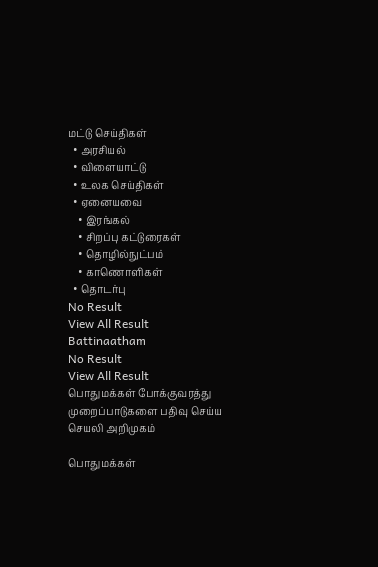மட்டு செய்திகள்
  • அரசியல்
  • விளையாட்டு
  • உலக செய்திகள்
  • ஏனையவை
    • இரங்கல்
    • சிறப்பு கட்டுரைகள்
    • தொழில்நுட்பம்
    • காணொளிகள்
  • தொடர்பு
No Result
View All Result
Battinaatham
No Result
View All Result
பொதுமக்கள் போக்குவரத்து முறைப்பாடுகளை பதிவு செய்ய செயலி அறிமுகம்

பொதுமக்கள்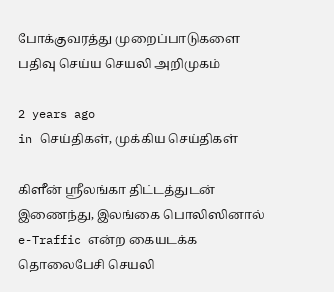போக்குவரத்து முறைப்பாடுகளை பதிவு செய்ய செயலி அறிமுகம்

2 years ago
in செய்திகள், முக்கிய செய்திகள்

கிளீன் ஸ்ரீலங்கா திட்டத்துடன் இணைந்து, இலங்கை பொலிஸினால் e-Traffic என்ற கையடக்க தொலைபேசி செயலி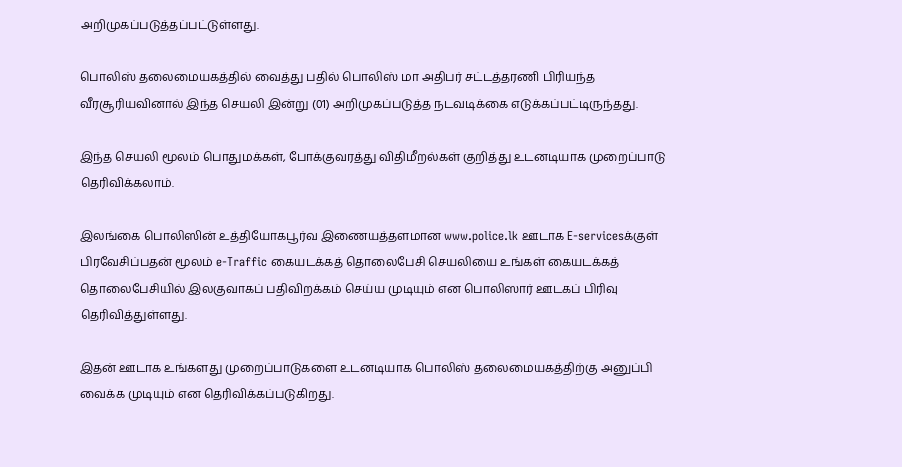அறிமுகப்படுத்தப்பட்டுள்ளது.

பொலிஸ் தலைமையகத்தில் வைத்து பதில் பொலிஸ் மா அதிபர் சட்டத்தரணி பிரியந்த வீரசூரியவினால் இந்த செயலி இன்று (01) அறிமுகப்படுத்த நடவடிக்கை எடுக்கப்பட்டிருந்தது.

இந்த செயலி மூலம் பொதுமக்கள், போக்குவரத்து விதிமீறல்கள் குறித்து உடனடியாக முறைப்பாடு தெரிவிக்கலாம்.

இலங்கை பொலிஸின் உத்தியோகபூர்வ இணையத்தளமான www.police.lk ஊடாக E-servicesக்குள் பிரவேசிப்பதன் மூலம் e-Traffic கையடக்கத் தொலைபேசி செயலியை உங்கள் கையடக்கத் தொலைபேசியில் இலகுவாகப் பதிவிறக்கம் செய்ய முடியும் என பொலிஸார் ஊடகப் பிரிவு தெரிவித்துள்ளது.

இதன் ஊடாக உங்களது முறைப்பாடுகளை உடனடியாக பொலிஸ் தலைமையகத்திற்கு அனுப்பி வைக்க முடியும் என தெரிவிக்கப்படுகிறது.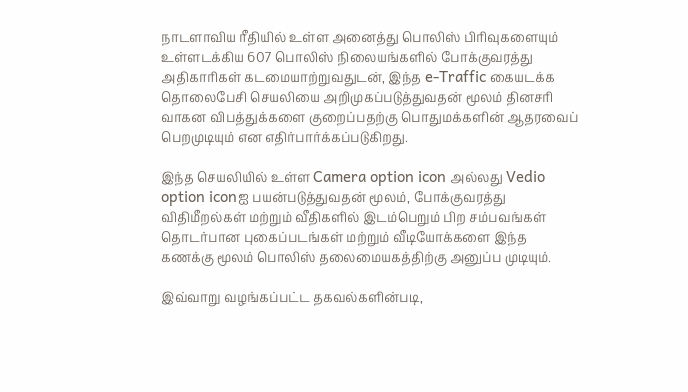நாடளாவிய ரீதியில் உள்ள அனைத்து பொலிஸ் பிரிவுகளையும் உள்ளடக்கிய 607 பொலிஸ் நிலையங்களில் போக்குவரத்து அதிகாரிகள் கடமையாற்றுவதுடன், இந்த e-Traffic கையடக்க தொலைபேசி செயலியை அறிமுகப்படுத்துவதன் மூலம் தினசரி வாகன விபத்துக்களை குறைப்பதற்கு பொதுமக்களின் ஆதரவைப் பெறமுடியும் என எதிர்பார்க்கப்படுகிறது.

இந்த செயலியில் உள்ள Camera option icon அல்லது Vedio option iconஐ பயன்படுத்துவதன் மூலம், போக்குவரத்து விதிமீறல்கள் மற்றும் வீதிகளில் இடம்பெறும் பிற சம்பவங்கள் தொடர்பான புகைப்படங்கள் மற்றும் வீடியோக்களை இந்த கணக்கு மூலம் பொலிஸ் தலைமையகத்திற்கு அனுப்ப முடியும்.

இவ்வாறு வழங்கப்பட்ட தகவல்களின்படி,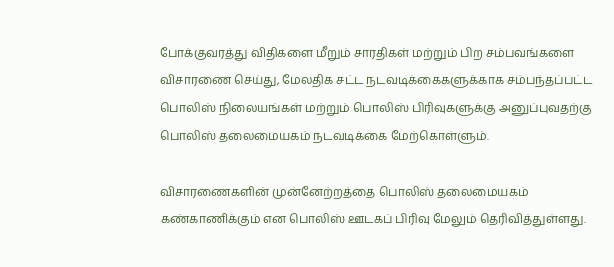போக்குவரத்து விதிகளை மீறும் சாரதிகள் மற்றும் பிற சம்பவங்களை விசாரணை செய்து, மேலதிக சட்ட நடவடிக்கைகளுக்காக சம்பந்தப்பட்ட பொலிஸ் நிலையங்கள் மற்றும் பொலிஸ் பிரிவுகளுக்கு அனுப்புவதற்கு பொலிஸ் தலைமையகம் நடவடிக்கை மேற்கொள்ளும்.

விசாரணைகளின் முன்னேற்றத்தை பொலிஸ் தலைமையகம் கண்காணிக்கும் என பொலிஸ் ஊடகப் பிரிவு மேலும் தெரிவித்துள்ளது.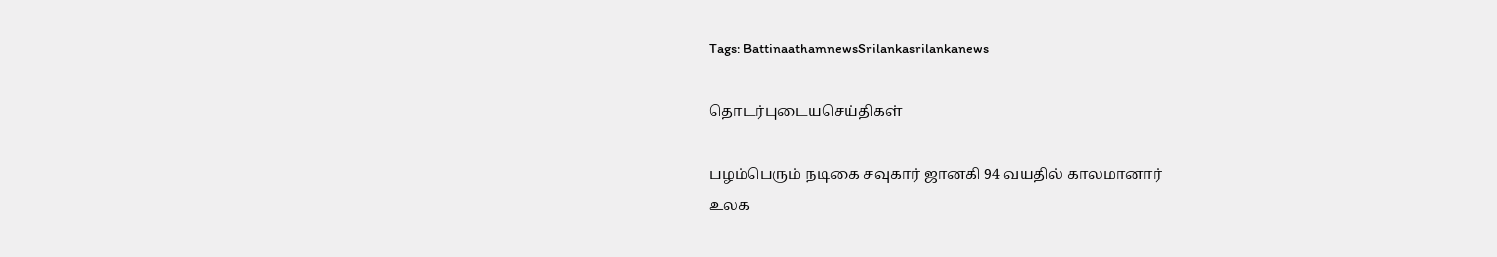Tags: BattinaathamnewsSrilankasrilankanews

தொடர்புடையசெய்திகள்

பழம்பெரும் நடிகை சவுகார் ஜானகி 94 வயதில் காலமானார்
உலக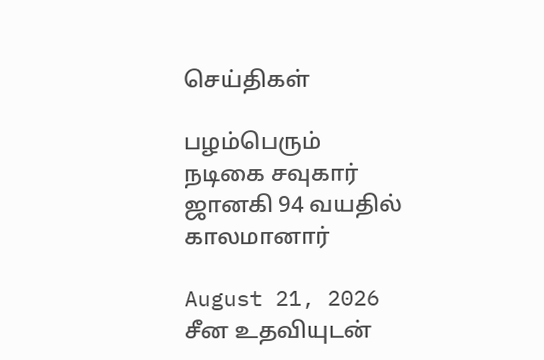செய்திகள்

பழம்பெரும் நடிகை சவுகார் ஜானகி 94 வயதில் காலமானார்

August 21, 2026
சீன உதவியுடன்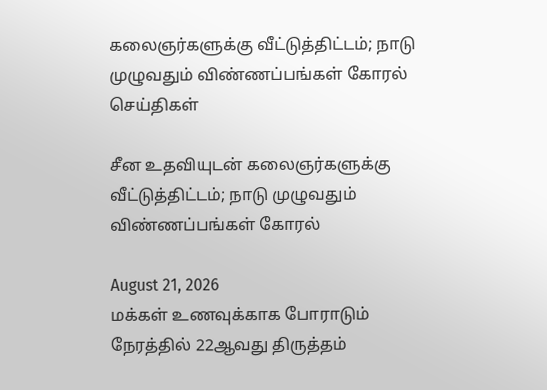கலைஞர்களுக்கு வீட்டுத்திட்டம்; நாடு முழுவதும் விண்ணப்பங்கள் கோரல்
செய்திகள்

சீன உதவியுடன் கலைஞர்களுக்கு வீட்டுத்திட்டம்; நாடு முழுவதும் விண்ணப்பங்கள் கோரல்

August 21, 2026
மக்கள் உணவுக்காக போராடும் நேரத்தில் 22ஆவது திருத்தம்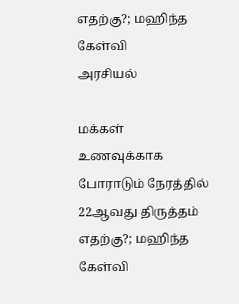எதற்கு?; மஹிந்த கேள்வி
அரசியல்

மக்கள் உணவுக்காக போராடும் நேரத்தில் 22ஆவது திருத்தம் எதற்கு?; மஹிந்த கேள்வி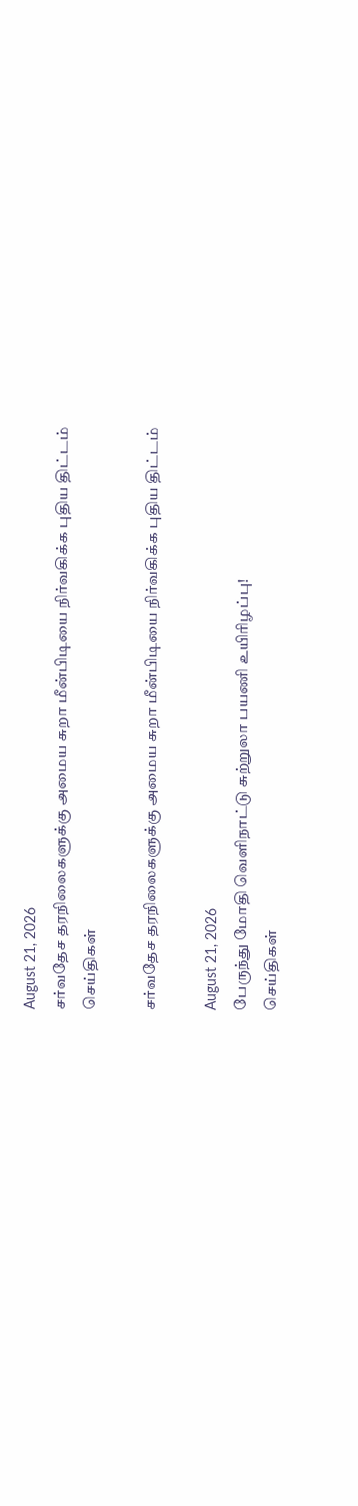August 21, 2026
சர்வதேச தரநிலைகளுக்கு அமைய சுறா மீன்பிடியை நிர்வகிக்க புதிய திட்டம்
செய்திகள்

சர்வதேச தரநிலைகளுக்கு அமைய சுறா மீன்பிடியை நிர்வகிக்க புதிய திட்டம்

August 21, 2026
பேருந்து மோதி வெளிநாட்டு சுற்றுலா பயணி உயிரிழப்பு!
செய்திகள்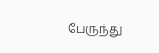பேருந்து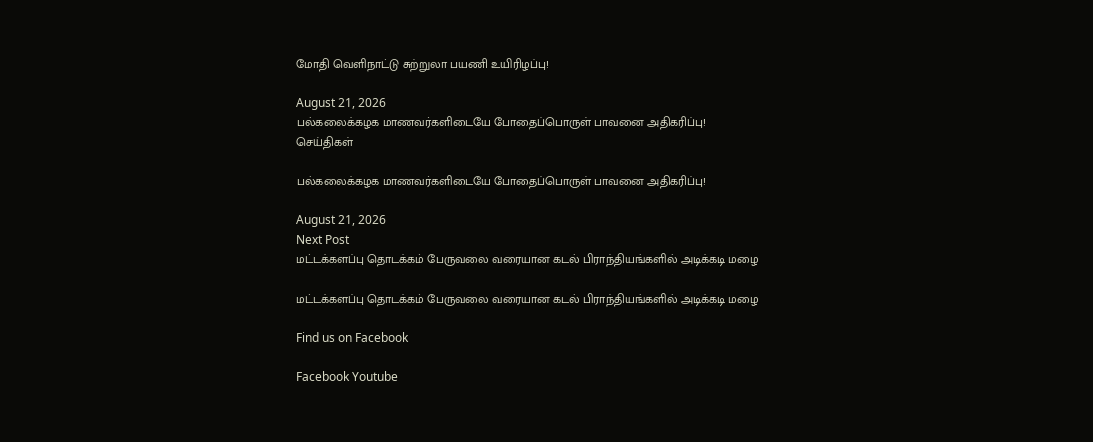மோதி வெளிநாட்டு சுற்றுலா பயணி உயிரிழப்பு!

August 21, 2026
பல்கலைக்கழக மாணவர்களிடையே போதைப்பொருள் பாவனை அதிகரிப்பு!
செய்திகள்

பல்கலைக்கழக மாணவர்களிடையே போதைப்பொருள் பாவனை அதிகரிப்பு!

August 21, 2026
Next Post
மட்டக்களப்பு தொடக்கம் பேருவலை வரையான கடல் பிராந்தியங்களில் அடிக்கடி மழை

மட்டக்களப்பு தொடக்கம் பேருவலை வரையான கடல் பிராந்தியங்களில் அடிக்கடி மழை

Find us on Facebook

Facebook Youtube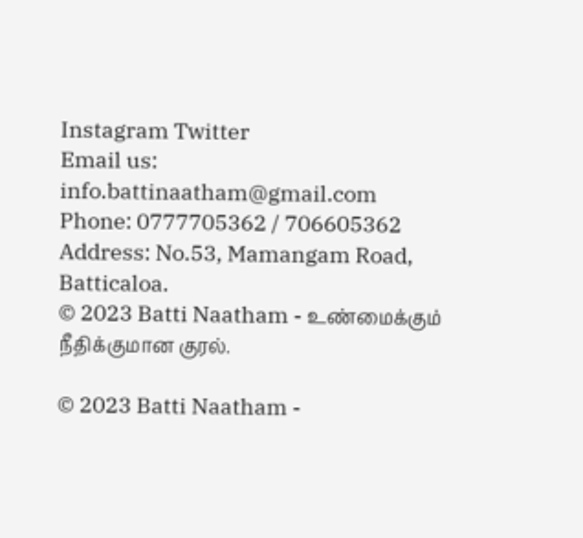Instagram Twitter
Email us: info.battinaatham@gmail.com
Phone: 0777705362 / 706605362
Address: No.53, Mamangam Road, Batticaloa.
© 2023 Batti Naatham - உண்மைக்கும் நீதிக்குமான குரல்.

© 2023 Batti Naatham -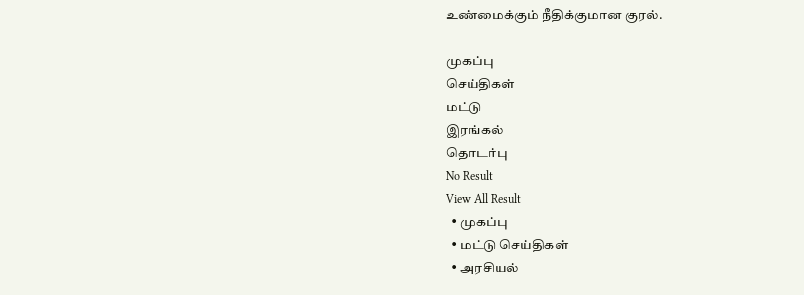உண்மைக்கும் நீதிக்குமான குரல்.

முகப்பு
செய்திகள்
மட்டு
இரங்கல்
தொடர்பு
No Result
View All Result
  • முகப்பு
  • மட்டு செய்திகள்
  • அரசியல்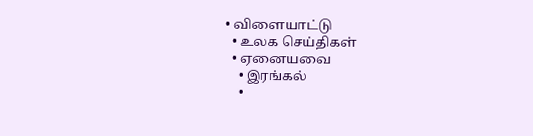• விளையாட்டு
  • உலக செய்திகள்
  • ஏனையவை
    • இரங்கல்
    •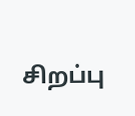சிறப்பு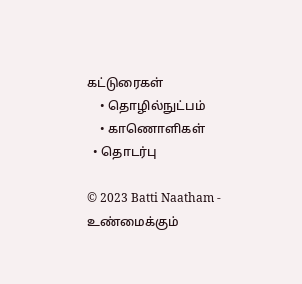கட்டுரைகள்
    • தொழில்நுட்பம்
    • காணொளிகள்
  • தொடர்பு

© 2023 Batti Naatham - உண்மைக்கும்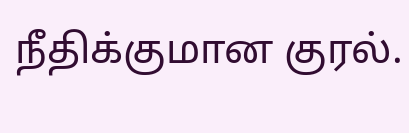நீதிக்குமான குரல்.